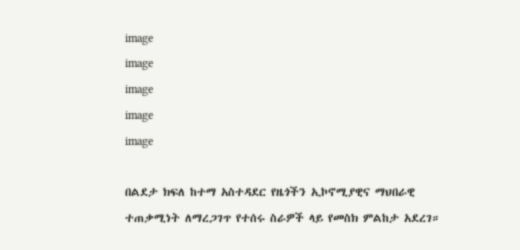image
image
image
image
image

በልደታ ክፍለ ከተማ አስተዳደር የዜጎችን ኢኮኖሚያዊና ማህበራዊ ተጠቃሚነት ለማረጋገጥ የተሰሩ ስራዎች ላይ የመስክ ምልከታ አደረገ።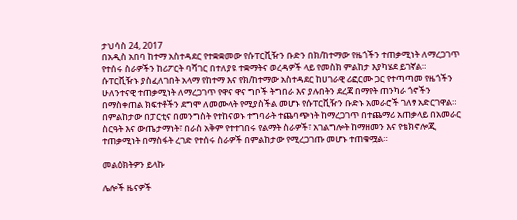ታህሳስ 24, 2017
በአዲስ አበባ ከተማ አስተዳደር የተቋቋመው የሱፐርቪዥን ቡድን በክ/ከተማው የዜጎችን ተጠቃሚነት ለማረጋገጥ የተሰሩ ስራዎችን ከሪፖርት ባሻገር በተለያዩ ተቋማትና ወረዳዎች ላይ የመስክ ምልከታ እያካሄደ ይገኛል። ሱፐርቪዥኑ ያስፈለገበት አላማ የከተማ እና የክ/ከተማው አስተዳደር ከሀገራዊ ሪፎርሙ ጋር የተጣጣመ የዜጎችን ሁለንተናዊ ተጠቃሚነት ለማረጋገጥ የዋና ዋና ግቦች ትግበራ እና ያሉበትን ደረጃ በማየት ጠንካራ ጎኖችን በማስቀጠል ክፍተቶችን ደግሞ ለመሙላት የሚያስችል መሆኑ የሱፐርቪዥን ቡድኑ አመራሮች ገለፃ አድርገዋል። በምልከታው በፓርቲና በመንግስት የተከናወኑ ተግባራት ተጨባጭነት ከማረጋገጥ በተጨማሪ አጠቃላይ በአመራር ስርዓት እና ውጤታማነት፣ በራስ አቅም የተተገበሩ የልማት ስራዎች፣ አገልግሎት ከማዘመን እና የቴክኖሎጂ ተጠቃሚነት በማስፋት ረገድ የተሰሩ ስራዎች በምልከታው የሚረጋገጡ መሆኑ ተጠቁሟል።

መልዕክትዎን ይላኩ

ሌሎች ዜናዎች